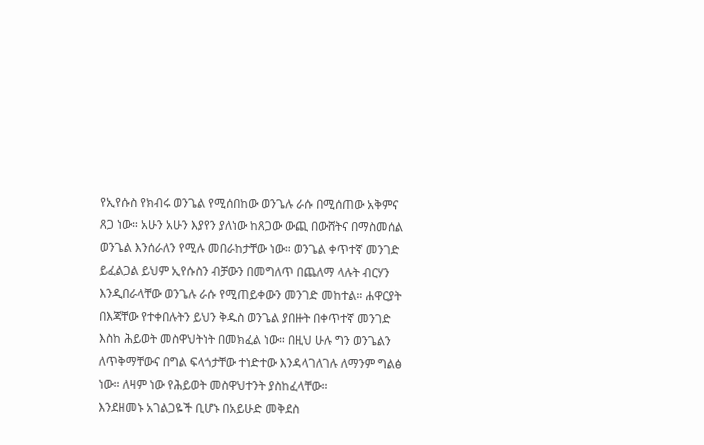የኢየሱስ የክብሩ ወንጌል የሚሰበከው ወንጌሉ ራሱ በሚሰጠው አቅምና ጸጋ ነው። አሁን አሁን እያየን ያለነው ከጸጋው ውጪ በውሸትና በማስመሰል ወንጌል እንሰራለን የሚሉ መበራከታቸው ነው። ወንጌል ቀጥተኛ መንገድ ይፈልጋል ይህም ኢየሱስን ብቻውን በመግለጥ በጨለማ ላሉት ብርሃን እንዲበራላቸው ወንጌሉ ራሱ የሚጠይቀውን መንገድ መከተል። ሐዋርያት በእጃቸው የተቀበሉትን ይህን ቅዱስ ወንጌል ያበዙት በቀጥተኛ መንገድ እስከ ሕይወት መስዋህትነት በመክፈል ነው። በዚህ ሁሉ ግን ወንጌልን ለጥቅማቸውና በግል ፍላጎታቸው ተነድተው እንዳላገለገሉ ለማንም ግልፅ ነው። ለዛም ነው የሕይወት መስዋህተንት ያስከፈላቸው።
እንደዘመኑ አገልጋዬች ቢሆኑ በአይሁድ መቅደስ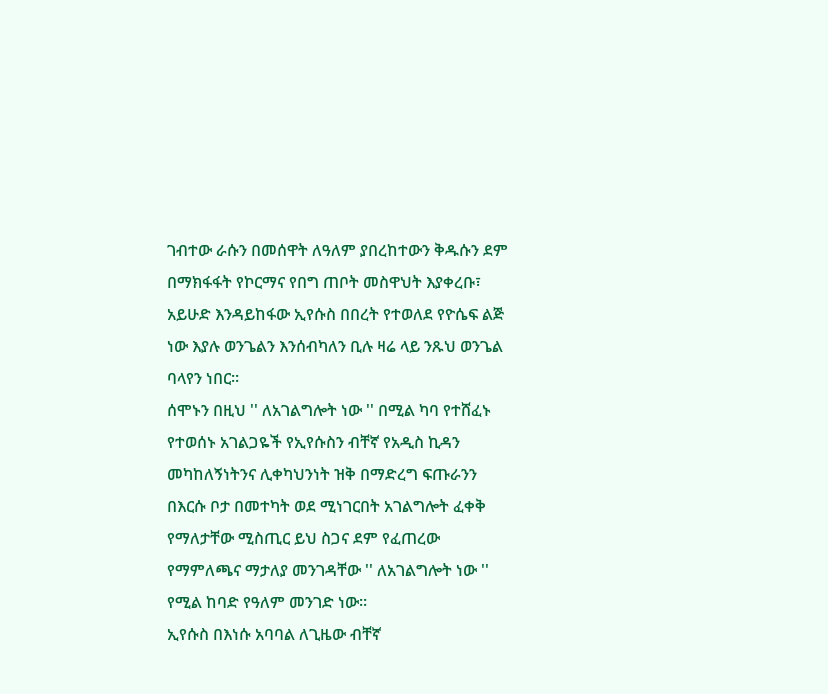ገብተው ራሱን በመሰዋት ለዓለም ያበረከተውን ቅዱሱን ደም በማክፋፋት የኮርማና የበግ ጠቦት መስዋህት እያቀረቡ፣ አይሁድ እንዳይከፋው ኢየሱስ በበረት የተወለደ የዮሴፍ ልጅ ነው እያሉ ወንጌልን እንሰብካለን ቢሉ ዛሬ ላይ ንጹህ ወንጌል ባላየን ነበር።
ሰሞኑን በዚህ '' ለአገልግሎት ነው '' በሚል ካባ የተሸፈኑ የተወሰኑ አገልጋዬች የኢየሱስን ብቸኛ የአዲስ ኪዳን መካከለኝነትንና ሊቀካህንነት ዝቅ በማድረግ ፍጡራንን በእርሱ ቦታ በመተካት ወደ ሚነገርበት አገልግሎት ፈቀቅ የማለታቸው ሚስጢር ይህ ስጋና ደም የፈጠረው የማምለጫና ማታለያ መንገዳቸው '' ለአገልግሎት ነው '' የሚል ከባድ የዓለም መንገድ ነው።
ኢየሱስ በእነሱ አባባል ለጊዜው ብቸኛ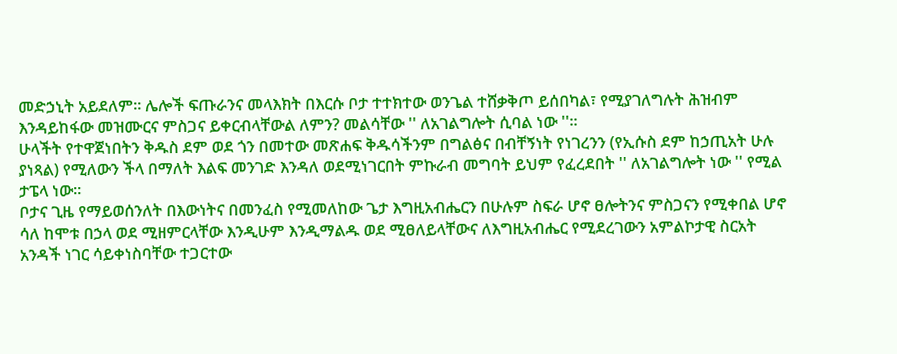መድኃኒት አይደለም። ሌሎች ፍጡራንና መላእክት በእርሱ ቦታ ተተክተው ወንጌል ተሸቃቅጦ ይሰበካል፣ የሚያገለግሉት ሕዝብም እንዳይከፋው መዝሙርና ምስጋና ይቀርብላቸውል ለምን? መልሳቸው '' ለአገልግሎት ሲባል ነው ''።
ሁላችት የተዋጀነበትን ቅዱስ ደም ወደ ጎን በመተው መጽሐፍ ቅዱሳችንም በግልፅና በብቸኝነት የነገረንን (የኢሱስ ደም ከኃጢአት ሁሉ ያነጻል) የሚለውን ችላ በማለት እልፍ መንገድ እንዳለ ወደሚነገርበት ምኩራብ መግባት ይህም የፈረደበት '' ለአገልግሎት ነው '' የሚል ታፔላ ነው።
ቦታና ጊዜ የማይወሰንለት በእውነትና በመንፈስ የሚመለከው ጌታ እግዚአብሔርን በሁሉም ስፍራ ሆኖ ፀሎትንና ምስጋናን የሚቀበል ሆኖ ሳለ ከሞቱ በኃላ ወደ ሚዘምርላቸው እንዲሁም እንዲማልዱ ወደ ሚፀለይላቸውና ለእግዚአብሔር የሚደረገውን አምልኮታዊ ስርአት አንዳች ነገር ሳይቀነስባቸው ተጋርተው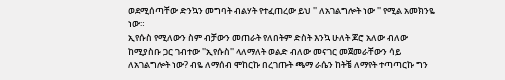ወደሚሰጣቸው ድንኳን መግባት ብልሃት የተፈጠረው ይህ '' ለአገልግሎት ነው '' የሚል አመክንዬ ነው።
ኢየሱስ የሚለውን ስም ብቻውን መጠራት የለበትም ድስት እንኳ ሁለት ጆሮ አለው ብለው ከሚያስቡ ጋር ገብተው ''ኢየሱስ'' ላለማለት ወልድ ብለው መናገር መጀመራቸውን ሳይ ለአገልግሎት ነው? ብዬ ለማሰብ ሞከርኩ በረገጡት ጫማ ራሴን ከትቼ ለማየት ተጣጣርኩ ግን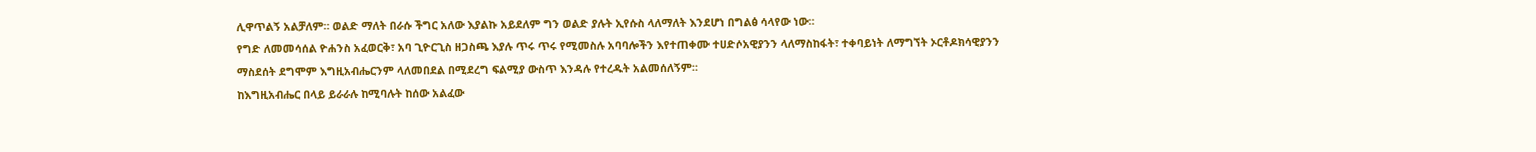ሊዋጥልኝ አልቻለም። ወልድ ማለት በራሱ ችግር አለው እያልኩ አይደለም ግን ወልድ ያሉት ኢየሱስ ላለማለት እንደሆነ በግልፅ ሳላየው ነው።
የግድ ለመመሳሰል ዮሐንስ አፈወርቅ፣ አባ ጊዮርጊስ ዘጋስጫ እያሉ ጥሩ ጥሩ የሚመስሉ አባባሎችን እየተጠቀሙ ተሀድሶአዊያንን ላለማስከፋት፣ ተቀባይነት ለማግኘት ኦርቶዶክሳዊያንን ማስደሰት ደግሞም እግዚአብሔርንም ላለመበደል በሚደረግ ፍልሚያ ውስጥ እንዳሉ የተረዱት አልመሰለኝም።
ከእግዚአብሔር በላይ ይራራሉ ከሚባሉት ከሰው አልፈው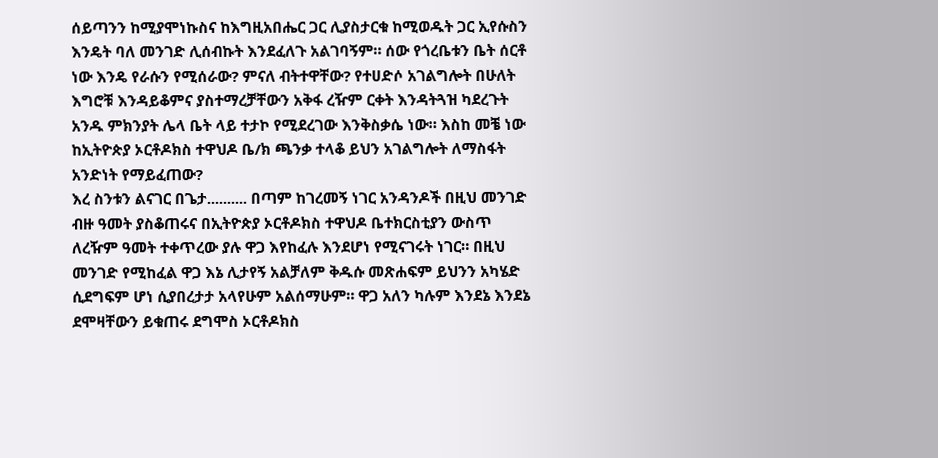ሰይጣንን ከሚያሞነኩስና ከእግዚአበሔር ጋር ሊያስታርቁ ከሚወዱት ጋር ኢየሱስን እንዴት ባለ መንገድ ሊሰብኩት እንደፈለጉ አልገባኝም። ሰው የጎረቤቱን ቤት ሰርቶ ነው እንዴ የራሱን የሚሰራው? ምናለ ብትተዋቸው? የተሀድሶ አገልግሎት በሁለት እግሮቹ እንዳይቆምና ያስተማረቻቸውን አቅፋ ረዥም ርቀት እንዳትጓዝ ካደረጉት አንዱ ምክንያት ሌላ ቤት ላይ ተታኮ የሚደረገው እንቅስቃሴ ነው። እስከ መቼ ነው ከኢትዮጵያ ኦርቶዶክስ ተዋህዶ ቤ/ክ ጫንቃ ተላቆ ይህን አገልግሎት ለማስፋት አንድነት የማይፈጠው?
እረ ስንቱን ልናገር በጌታ.......... በጣም ከገረመኝ ነገር አንዳንዶች በዚህ መንገድ ብዙ ዓመት ያስቆጠሩና በኢትዮጵያ ኦርቶዶክስ ተዋህዶ ቤተክርስቲያን ውስጥ ለረዥም ዓመት ተቀጥረው ያሉ ዋጋ እየከፈሉ እንደሆነ የሚናገሩት ነገር። በዚህ መንገድ የሚከፈል ዋጋ እኔ ሊታየኝ አልቻለም ቅዱሱ መጽሐፍም ይህንን አካሄድ ሲደግፍም ሆነ ሲያበረታታ አላየሁም አልሰማሁም። ዋጋ አለን ካሉም እንደኔ እንደኔ ደሞዛቸውን ይቁጠሩ ደግሞስ ኦርቶዶክስ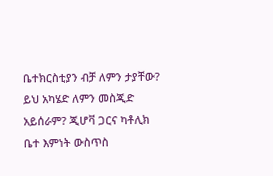ቤተክርስቲያን ብቻ ለምን ታያቸው? ይህ አካሄድ ለምን መስጂድ አይሰራም? ጂሆቫ ጋርና ካቶሊክ ቤተ እምነት ውስጥስ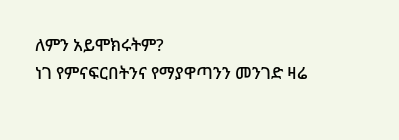ለምን አይሞክሩትም?
ነገ የምናፍርበትንና የማያዋጣንን መንገድ ዛሬ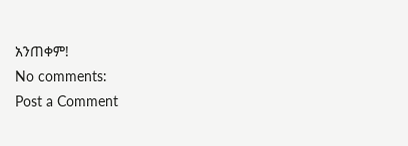አንጠቀም!
No comments:
Post a Comment